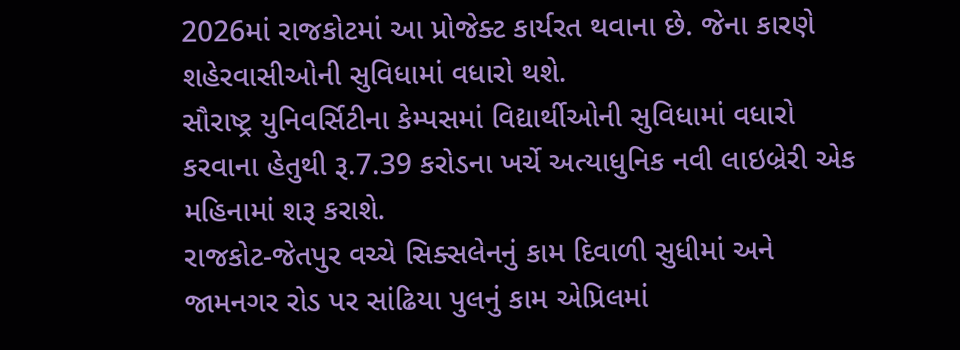2026માં રાજકોટમાં આ પ્રોજેક્ટ કાર્યરત થવાના છે. જેના કારણે શહેરવાસીઓની સુવિધામાં વધારો થશે.
સૌરાષ્ટ્ર યુનિવર્સિટીના કેમ્પસમાં વિદ્યાર્થીઓની સુવિધામાં વધારો કરવાના હેતુથી રૂ.7.39 કરોડના ખર્ચે અત્યાધુનિક નવી લાઇબ્રેરી એક મહિનામાં શરૂ કરાશે.
રાજકોટ-જેતપુર વચ્ચે સિક્સલેનનું કામ દિવાળી સુધીમાં અને જામનગર રોડ પર સાંઢિયા પુલનું કામ એપ્રિલમાં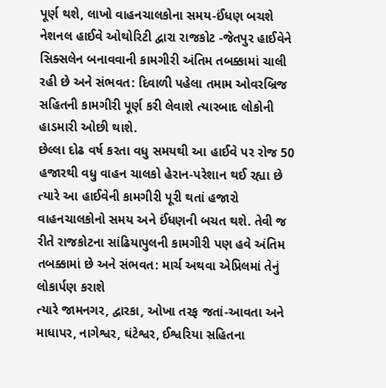પૂર્ણ થશે, લાખો વાહનચાલકોના સમય-ઈંધણ બચશે
નેશનલ હાઈવે ઓથોરિટી દ્વારા રાજકોટ -જેતપુર હાઈવેને સિક્સલેન બનાવવાની કામગીરી અંતિમ તબક્કામાં ચાલી રહી છે અને સંભવત: દિવાળી પહેલા તમામ ઓવરબ્રિજ સહિતની કામગીરી પૂર્ણ કરી લેવાશે ત્યારબાદ લોકોની હાડમારી ઓછી થાશે.
છેલ્લા દોઢ વર્ષ કરતા વધુ સમયથી આ હાઈવે પર રોજ 50 હજારથી વધુ વાહન ચાલકો હેરાન-પરેશાન થઈ રહ્યા છે ત્યારે આ હાઈવેની કામગીરી પૂરી થતાં હજારો વાહનચાલકોનો સમય અને ઈંધણની બચત થશે. તેવી જ રીતે રાજકોટના સાંઢિયાપુલની કામગીરી પણ હવે અંતિમ તબક્કામાં છે અને સંભવત: માર્ચ અથવા એપ્રિલમાં તેનું લોકાર્પણ કરાશે
ત્યારે જામનગર, દ્વારકા, ઓખા તરફ જતાં-આવતા અને માધાપર, નાગેશ્વર, ઘંટેશ્વર, ઈશ્વરિયા સહિતના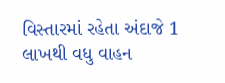વિસ્તારમાં રહેતા અંદાજે 1 લાખથી વધુ વાહન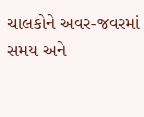ચાલકોને અવર-જવરમાં સમય અને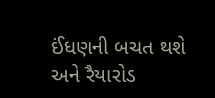ઈંધણની બચત થશે અને રૈયારોડ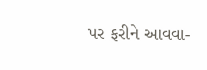પર ફરીને આવવા-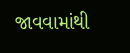જાવવામાંથી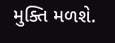મુક્તિ મળશે.